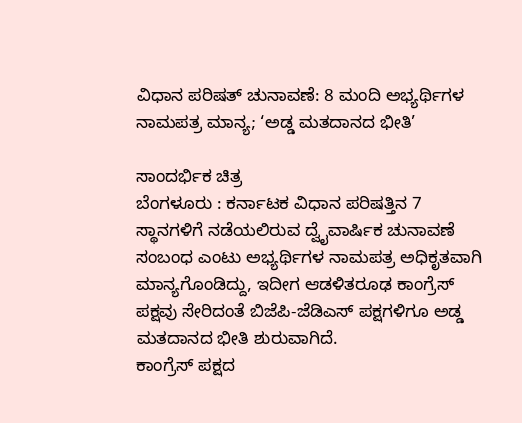ವಿಧಾನ ಪರಿಷತ್ ಚುನಾವಣೆ: 8 ಮಂದಿ ಅಭ್ಯರ್ಥಿಗಳ ನಾಮಪತ್ರ ಮಾನ್ಯ; ‘ಅಡ್ಡ ಮತದಾನದ ಭೀತಿ’

ಸಾಂದರ್ಭಿಕ ಚಿತ್ರ
ಬೆಂಗಳೂರು : ಕರ್ನಾಟಕ ವಿಧಾನ ಪರಿಷತ್ತಿನ 7 ಸ್ಥಾನಗಳಿಗೆ ನಡೆಯಲಿರುವ ದ್ವೈವಾರ್ಷಿಕ ಚುನಾವಣೆ ಸಂಬಂಧ ಎಂಟು ಅಭ್ಯರ್ಥಿಗಳ ನಾಮಪತ್ರ ಅಧಿಕೃತವಾಗಿ ಮಾನ್ಯಗೊಂಡಿದ್ದು, ಇದೀಗ ಆಡಳಿತರೂಢ ಕಾಂಗ್ರೆಸ್ ಪಕ್ಷವು ಸೇರಿದಂತೆ ಬಿಜೆಪಿ-ಜೆಡಿಎಸ್ ಪಕ್ಷಗಳಿಗೂ ಅಡ್ಡ ಮತದಾನದ ಭೀತಿ ಶುರುವಾಗಿದೆ.
ಕಾಂಗ್ರೆಸ್ ಪಕ್ಷದ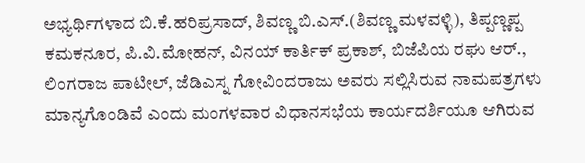ಅಭ್ಯರ್ಥಿಗಳಾದ ಬಿ.ಕೆ.ಹರಿಪ್ರಸಾದ್, ಶಿವಣ್ಣ ಬಿ.ಎಸ್.(ಶಿವಣ್ಣ ಮಳವಳ್ಳಿ), ತಿಪ್ಪಣ್ಣಪ್ಪ ಕಮಕನೂರ, ಪಿ.ವಿ.ಮೋಹನ್, ವಿನಯ್ ಕಾರ್ತಿಕ್ ಪ್ರಕಾಶ್, ಬಿಜೆಪಿಯ ರಘು ಆರ್., ಲಿಂಗರಾಜ ಪಾಟೀಲ್, ಜೆಡಿಎಸ್ನ ಗೋವಿಂದರಾಜು ಅವರು ಸಲ್ಲಿಸಿರುವ ನಾಮಪತ್ರಗಳು ಮಾನ್ಯಗೊಂಡಿವೆ ಎಂದು ಮಂಗಳವಾರ ವಿಧಾನಸಭೆಯ ಕಾರ್ಯದರ್ಶಿಯೂ ಆಗಿರುವ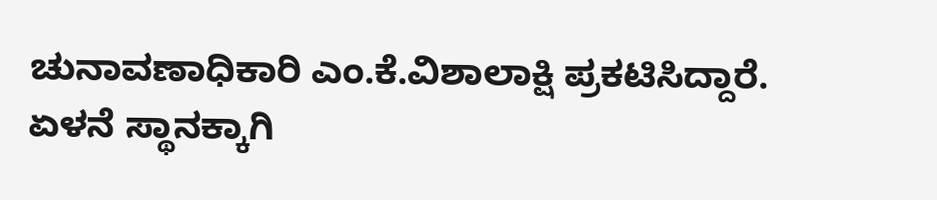ಚುನಾವಣಾಧಿಕಾರಿ ಎಂ.ಕೆ.ವಿಶಾಲಾಕ್ಷಿ ಪ್ರಕಟಿಸಿದ್ದಾರೆ.
ಏಳನೆ ಸ್ಥಾನಕ್ಕಾಗಿ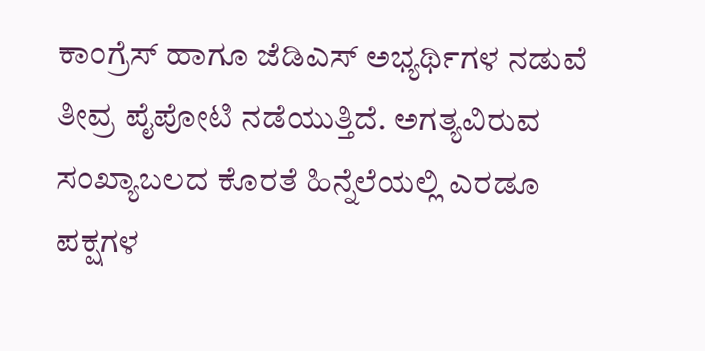ಕಾಂಗ್ರೆಸ್ ಹಾಗೂ ಜೆಡಿಎಸ್ ಅಭ್ಯರ್ಥಿಗಳ ನಡುವೆ ತೀವ್ರ ಪೈಪೋಟಿ ನಡೆಯುತ್ತಿದೆ. ಅಗತ್ಯವಿರುವ ಸಂಖ್ಯಾಬಲದ ಕೊರತೆ ಹಿನ್ನೆಲೆಯಲ್ಲಿ ಎರಡೂ ಪಕ್ಷಗಳ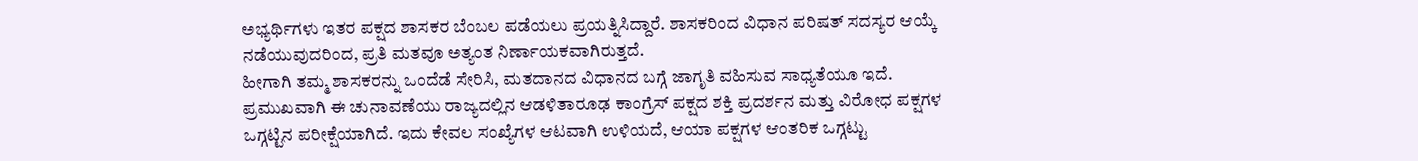ಅಭ್ಯರ್ಥಿಗಳು ಇತರ ಪಕ್ಷದ ಶಾಸಕರ ಬೆಂಬಲ ಪಡೆಯಲು ಪ್ರಯತ್ನಿಸಿದ್ದಾರೆ. ಶಾಸಕರಿಂದ ವಿಧಾನ ಪರಿಷತ್ ಸದಸ್ಯರ ಆಯ್ಕೆ ನಡೆಯುವುದರಿಂದ, ಪ್ರತಿ ಮತವೂ ಅತ್ಯಂತ ನಿರ್ಣಾಯಕವಾಗಿರುತ್ತದೆ.
ಹೀಗಾಗಿ ತಮ್ಮ ಶಾಸಕರನ್ನು ಒಂದೆಡೆ ಸೇರಿಸಿ, ಮತದಾನದ ವಿಧಾನದ ಬಗ್ಗೆ ಜಾಗೃತಿ ವಹಿಸುವ ಸಾಧ್ಯತೆಯೂ ಇದೆ. ಪ್ರಮುಖವಾಗಿ ಈ ಚುನಾವಣೆಯು ರಾಜ್ಯದಲ್ಲಿನ ಆಡಳಿತಾರೂಢ ಕಾಂಗ್ರೆಸ್ ಪಕ್ಷದ ಶಕ್ತಿ ಪ್ರದರ್ಶನ ಮತ್ತು ವಿರೋಧ ಪಕ್ಷಗಳ ಒಗ್ಗಟ್ಟಿನ ಪರೀಕ್ಷೆಯಾಗಿದೆ. ಇದು ಕೇವಲ ಸಂಖ್ಯೆಗಳ ಆಟವಾಗಿ ಉಳಿಯದೆ, ಆಯಾ ಪಕ್ಷಗಳ ಆಂತರಿಕ ಒಗ್ಗಟ್ಟು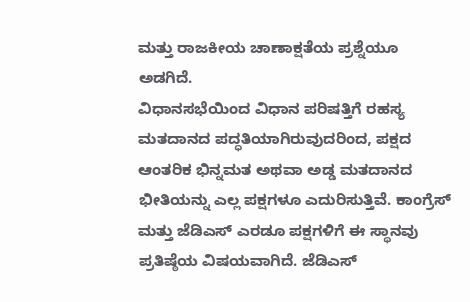ಮತ್ತು ರಾಜಕೀಯ ಚಾಣಾಕ್ಷತೆಯ ಪ್ರಶ್ನೆಯೂ ಅಡಗಿದೆ.
ವಿಧಾನಸಭೆಯಿಂದ ವಿಧಾನ ಪರಿಷತ್ತಿಗೆ ರಹಸ್ಯ ಮತದಾನದ ಪದ್ಧತಿಯಾಗಿರುವುದರಿಂದ, ಪಕ್ಷದ ಆಂತರಿಕ ಭಿನ್ನಮತ ಅಥವಾ ಅಡ್ಡ ಮತದಾನದ ಭೀತಿಯನ್ನು ಎಲ್ಲ ಪಕ್ಷಗಳೂ ಎದುರಿಸುತ್ತಿವೆ. ಕಾಂಗ್ರೆಸ್ ಮತ್ತು ಜೆಡಿಎಸ್ ಎರಡೂ ಪಕ್ಷಗಳಿಗೆ ಈ ಸ್ಥಾನವು ಪ್ರತಿಷ್ಠೆಯ ವಿಷಯವಾಗಿದೆ. ಜೆಡಿಎಸ್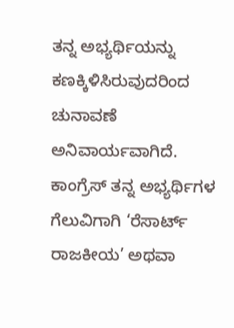ತನ್ನ ಅಭ್ಯರ್ಥಿಯನ್ನು ಕಣಕ್ಕಿಳಿಸಿರುವುದರಿಂದ ಚುನಾವಣೆ ಅನಿವಾರ್ಯವಾಗಿದೆ. ಕಾಂಗ್ರೆಸ್ ತನ್ನ ಅಭ್ಯರ್ಥಿಗಳ ಗೆಲುವಿಗಾಗಿ ‘ರೆಸಾರ್ಟ್ ರಾಜಕೀಯ’ ಅಥವಾ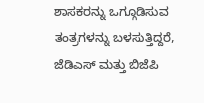ಶಾಸಕರನ್ನು ಒಗ್ಗೂಡಿಸುವ ತಂತ್ರಗಳನ್ನು ಬಳಸುತ್ತಿದ್ದರೆ, ಜೆಡಿಎಸ್ ಮತ್ತು ಬಿಜೆಪಿ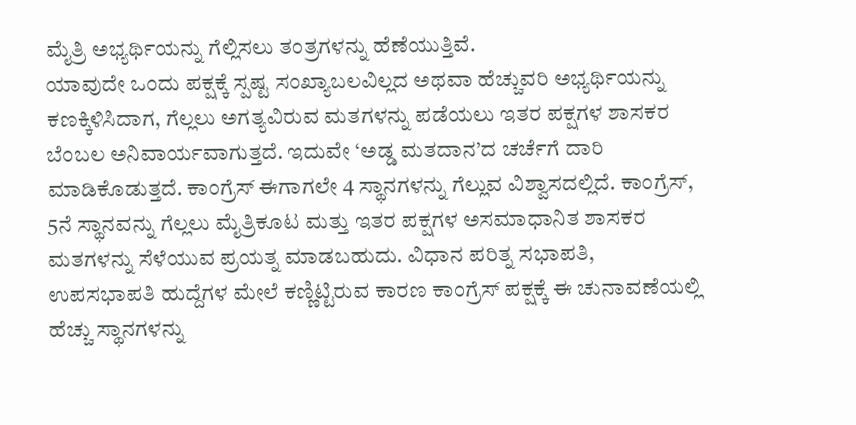ಮೈತ್ರಿ ಅಭ್ಯರ್ಥಿಯನ್ನು ಗೆಲ್ಲಿಸಲು ತಂತ್ರಗಳನ್ನು ಹೆಣೆಯುತ್ತಿವೆ.
ಯಾವುದೇ ಒಂದು ಪಕ್ಷಕ್ಕೆ ಸ್ಪಷ್ಟ ಸಂಖ್ಯಾಬಲವಿಲ್ಲದ ಅಥವಾ ಹೆಚ್ಚುವರಿ ಅಭ್ಯರ್ಥಿಯನ್ನು ಕಣಕ್ಕಿಳಿಸಿದಾಗ, ಗೆಲ್ಲಲು ಅಗತ್ಯವಿರುವ ಮತಗಳನ್ನು ಪಡೆಯಲು ಇತರ ಪಕ್ಷಗಳ ಶಾಸಕರ ಬೆಂಬಲ ಅನಿವಾರ್ಯವಾಗುತ್ತದೆ. ಇದುವೇ ‘ಅಡ್ಡ ಮತದಾನ’ದ ಚರ್ಚೆಗೆ ದಾರಿ ಮಾಡಿಕೊಡುತ್ತದೆ. ಕಾಂಗ್ರೆಸ್ ಈಗಾಗಲೇ 4 ಸ್ಥಾನಗಳನ್ನು ಗೆಲ್ಲುವ ವಿಶ್ವಾಸದಲ್ಲಿದೆ. ಕಾಂಗ್ರೆಸ್, 5ನೆ ಸ್ಥಾನವನ್ನು ಗೆಲ್ಲಲು ಮೈತ್ರಿಕೂಟ ಮತ್ತು ಇತರ ಪಕ್ಷಗಳ ಅಸಮಾಧಾನಿತ ಶಾಸಕರ ಮತಗಳನ್ನು ಸೆಳೆಯುವ ಪ್ರಯತ್ನ ಮಾಡಬಹುದು. ವಿಧಾನ ಪರಿತ್ನ ಸಭಾಪತಿ, ಉಪಸಭಾಪತಿ ಹುದ್ದೆಗಳ ಮೇಲೆ ಕಣ್ಣಿಟ್ಟಿರುವ ಕಾರಣ ಕಾಂಗ್ರೆಸ್ ಪಕ್ಷಕ್ಕೆ ಈ ಚುನಾವಣೆಯಲ್ಲಿ ಹೆಚ್ಚು ಸ್ಥಾನಗಳನ್ನು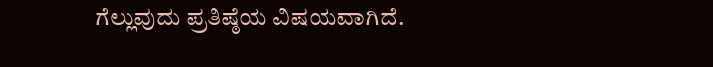ಗೆಲ್ಲುವುದು ಪ್ರತಿಷ್ಠೆಯ ವಿಷಯವಾಗಿದೆ.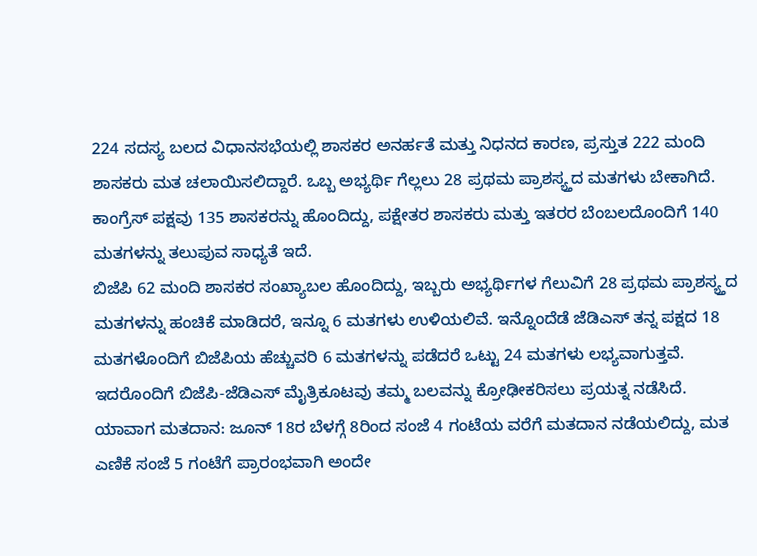224 ಸದಸ್ಯ ಬಲದ ವಿಧಾನಸಭೆಯಲ್ಲಿ ಶಾಸಕರ ಅನರ್ಹತೆ ಮತ್ತು ನಿಧನದ ಕಾರಣ, ಪ್ರಸ್ತುತ 222 ಮಂದಿ ಶಾಸಕರು ಮತ ಚಲಾಯಿಸಲಿದ್ದಾರೆ. ಒಬ್ಬ ಅಭ್ಯರ್ಥಿ ಗೆಲ್ಲಲು 28 ಪ್ರಥಮ ಪ್ರಾಶಸ್ಯ್ತದ ಮತಗಳು ಬೇಕಾಗಿದೆ. ಕಾಂಗ್ರೆಸ್ ಪಕ್ಷವು 135 ಶಾಸಕರನ್ನು ಹೊಂದಿದ್ದು, ಪಕ್ಷೇತರ ಶಾಸಕರು ಮತ್ತು ಇತರರ ಬೆಂಬಲದೊಂದಿಗೆ 140 ಮತಗಳನ್ನು ತಲುಪುವ ಸಾಧ್ಯತೆ ಇದೆ.
ಬಿಜೆಪಿ 62 ಮಂದಿ ಶಾಸಕರ ಸಂಖ್ಯಾಬಲ ಹೊಂದಿದ್ದು, ಇಬ್ಬರು ಅಭ್ಯರ್ಥಿಗಳ ಗೆಲುವಿಗೆ 28 ಪ್ರಥಮ ಪ್ರಾಶಸ್ಯ್ತದ ಮತಗಳನ್ನು ಹಂಚಿಕೆ ಮಾಡಿದರೆ, ಇನ್ನೂ 6 ಮತಗಳು ಉಳಿಯಲಿವೆ. ಇನ್ನೊಂದೆಡೆ ಜೆಡಿಎಸ್ ತನ್ನ ಪಕ್ಷದ 18 ಮತಗಳೊಂದಿಗೆ ಬಿಜೆಪಿಯ ಹೆಚ್ಚುವರಿ 6 ಮತಗಳನ್ನು ಪಡೆದರೆ ಒಟ್ಟು 24 ಮತಗಳು ಲಭ್ಯವಾಗುತ್ತವೆ. ಇದರೊಂದಿಗೆ ಬಿಜೆಪಿ-ಜೆಡಿಎಸ್ ಮೈತ್ರಿಕೂಟವು ತಮ್ಮ ಬಲವನ್ನು ಕ್ರೋಢೀಕರಿಸಲು ಪ್ರಯತ್ನ ನಡೆಸಿದೆ.
ಯಾವಾಗ ಮತದಾನ: ಜೂನ್ 18ರ ಬೆಳಗ್ಗೆ 8ರಿಂದ ಸಂಜೆ 4 ಗಂಟೆಯ ವರೆಗೆ ಮತದಾನ ನಡೆಯಲಿದ್ದು, ಮತ ಎಣಿಕೆ ಸಂಜೆ 5 ಗಂಟೆಗೆ ಪ್ರಾರಂಭವಾಗಿ ಅಂದೇ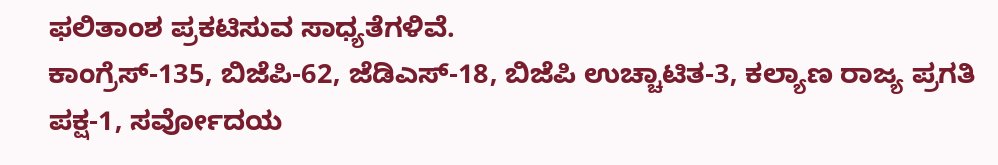ಫಲಿತಾಂಶ ಪ್ರಕಟಿಸುವ ಸಾಧ್ಯತೆಗಳಿವೆ.
ಕಾಂಗ್ರೆಸ್-135, ಬಿಜೆಪಿ-62, ಜೆಡಿಎಸ್-18, ಬಿಜೆಪಿ ಉಚ್ಚಾಟಿತ-3, ಕಲ್ಯಾಣ ರಾಜ್ಯ ಪ್ರಗತಿ ಪಕ್ಷ-1, ಸರ್ವೋದಯ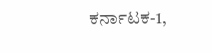ಕರ್ನಾಟಕ-1,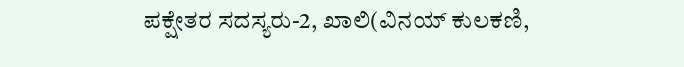ಪಕ್ಷೇತರ ಸದಸ್ಯರು-2, ಖಾಲಿ(ವಿನಯ್ ಕುಲಕಣಿ,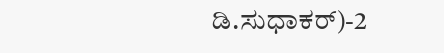ಡಿ.ಸುಧಾಕರ್)-2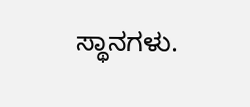ಸ್ಥಾನಗಳು.